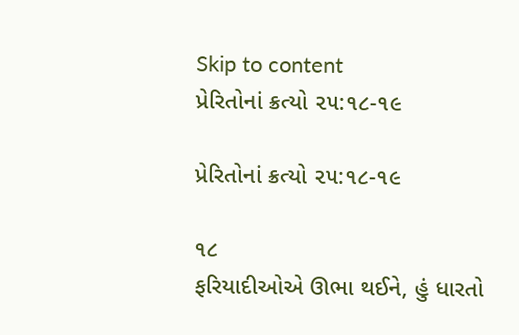Skip to content
પ્રેરિતોનાં ક્રત્યો ૨૫:૧૮-૧૯

પ્રેરિતોનાં ક્રત્યો ૨૫:૧૮-૧૯

૧૮
ફરિયાદીઓએ ઊભા થઈને, હું ધારતો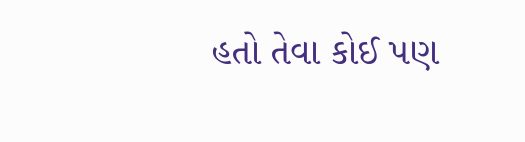હતો તેવા કોઈ પણ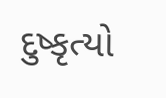દુષ્કૃત્યો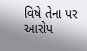વિષે તેના પર આરોપ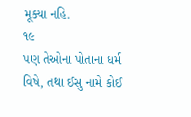મૂક્યા નહિ.
૧૯
પણ તેઓના પોતાના ધર્મ વિષે, તથા ઈસુ નામે કોઈ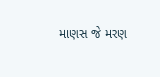માણસ જે મરણ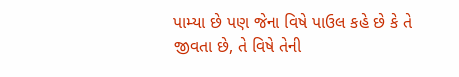પામ્યા છે પણ જેના વિષે પાઉલ કહે છે કે તે જીવતા છે, તે વિષે તેની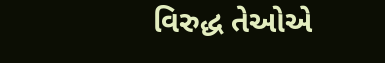વિરુદ્ધ તેઓએ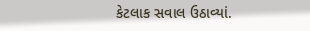કેટલાક સવાલ ઉઠાવ્યાં.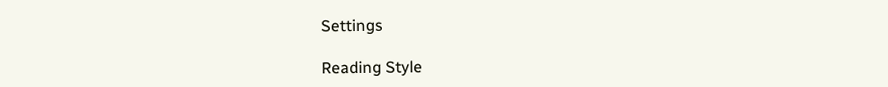Settings

Reading Style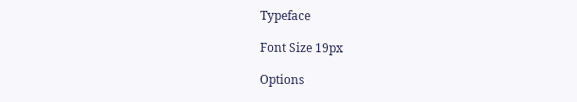Typeface

Font Size 19px

Options